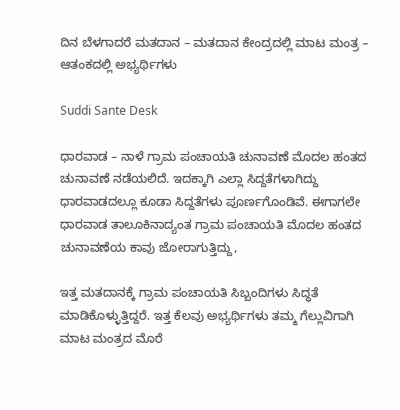ದಿನ ಬೆಳಗಾದರೆ ಮತದಾನ – ಮತದಾನ ಕೇಂದ್ರದಲ್ಲಿ ಮಾಟ ಮಂತ್ರ – ಆತಂಕದಲ್ಲಿ ಅಭ್ಯರ್ಥಿಗಳು

Suddi Sante Desk

ಧಾರವಾಡ – ನಾಳೆ ಗ್ರಾಮ ಪಂಚಾಯತಿ ಚುನಾವಣೆ ಮೊದಲ ಹಂತದ ಚುನಾವಣೆ ನಡೆಯಲಿದೆ. ಇದಕ್ಕಾಗಿ ಎಲ್ಲಾ ಸಿದ್ದತೆಗಳಾಗಿದ್ದು ಧಾರವಾಡದಲ್ಲೂ ಕೂಡಾ ಸಿದ್ದತೆಗಳು ಪೂರ್ಣಗೊಂಡಿವೆ. ಈಗಾಗಲೇ ಧಾರವಾಡ ತಾಲೂಕಿನಾದ್ಯಂತ ಗ್ರಾಮ ಪಂಚಾಯತಿ ಮೊದಲ ಹಂತದ ಚುನಾವಣೆಯ ಕಾವು ಜೋರಾಗುತ್ತಿದ್ದು,

ಇತ್ತ ಮತದಾನಕ್ಕೆ ಗ್ರಾಮ ಪಂಚಾಯತಿ ಸಿಬ್ಬಂದಿಗಳು ಸಿದ್ಧತೆ ಮಾಡಿಕೊಳ್ಳುತ್ತಿದ್ದರೆ. ಇತ್ತ ಕೆಲವು ಅಭ್ಯರ್ಥಿಗಳು ತಮ್ಮ ಗೆಲ್ಲುವಿಗಾಗಿ ಮಾಟ ಮಂತ್ರದ ಮೊರೆ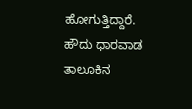ಹೋಗುತ್ತಿದ್ದಾರೆ. ಹೌದು ಧಾರವಾಡ ತಾಲೂಕಿನ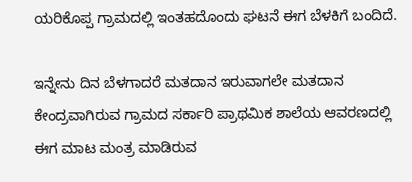ಯರಿಕೊಪ್ಪ ಗ್ರಾಮದಲ್ಲಿ ಇಂತಹದೊಂದು ಘಟನೆ ಈಗ ಬೆಳಕಿಗೆ ಬಂದಿದೆ.

ಇನ್ನೇನು ದಿನ ಬೆಳಗಾದರೆ ಮತದಾನ ಇರುವಾಗಲೇ ಮತದಾನ ಕೇಂದ್ರವಾಗಿರುವ ಗ್ರಾಮದ ಸರ್ಕಾರಿ ಪ್ರಾಥಮಿಕ ಶಾಲೆಯ ಆವರಣದಲ್ಲಿ ಈಗ‌ ಮಾಟ ಮಂತ್ರ ಮಾಡಿರುವ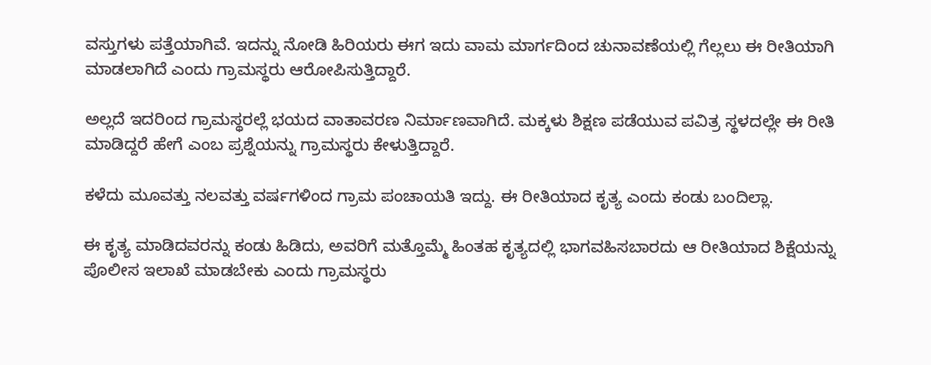ವಸ್ತುಗಳು ಪತ್ತೆಯಾಗಿವೆ. ಇದನ್ನು ನೋಡಿ ಹಿರಿಯರು ಈಗ ಇದು ವಾಮ ಮಾರ್ಗದಿಂದ ಚುನಾವಣೆಯಲ್ಲಿ ಗೆಲ್ಲಲು ಈ ರೀತಿಯಾಗಿ ಮಾಡಲಾಗಿದೆ ಎಂದು ಗ್ರಾಮಸ್ಥರು ಆರೋಪಿಸುತ್ತಿದ್ದಾರೆ.

ಅಲ್ಲದೆ ಇದರಿಂದ ಗ್ರಾಮಸ್ಥರಲ್ಲೆ ಭಯದ ವಾತಾವರಣ ನಿರ್ಮಾಣವಾಗಿದೆ. ಮಕ್ಕಳು ಶಿಕ್ಷಣ ಪಡೆಯುವ ಪವಿತ್ರ ಸ್ಥಳದಲ್ಲೇ ಈ ರೀತಿ ಮಾಡಿದ್ದರೆ ಹೇಗೆ ಎಂಬ ಪ್ರಶ್ನೆಯನ್ನು ಗ್ರಾಮಸ್ಥರು ಕೇಳುತ್ತಿದ್ದಾರೆ.

ಕಳೆದು ಮೂವತ್ತು ನಲವತ್ತು ವರ್ಷಗಳಿಂದ ಗ್ರಾಮ ಪಂಚಾಯತಿ ಇದ್ದು. ಈ ರೀತಿಯಾದ ಕೃತ್ಯ ಎಂದು ಕಂಡು ಬಂದಿಲ್ಲಾ.

ಈ ಕೃತ್ಯ ಮಾಡಿದವರನ್ನು ಕಂಡು ಹಿಡಿದು, ಅವರಿಗೆ ಮತ್ತೊಮ್ಮೆ ಹಿಂತಹ‌ ಕೃತ್ಯದಲ್ಲಿ ಭಾಗವಹಿಸಬಾರದು ಆ ರೀತಿಯಾದ ಶಿಕ್ಷೆಯನ್ನು ಪೊಲೀಸ ಇಲಾಖೆ ಮಾಡಬೇಕು‌ ಎಂದು ಗ್ರಾಮಸ್ಥರು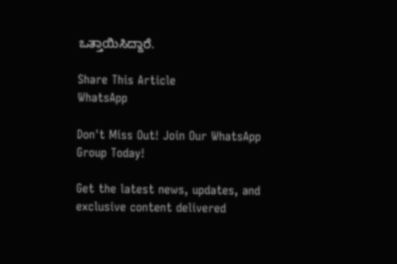ಒತ್ತಾಯಿಸಿದ್ದಾರೆ.

Share This Article
WhatsApp

Don't Miss Out! Join Our WhatsApp Group Today!

Get the latest news, updates, and exclusive content delivered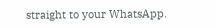straight to your WhatsApp.